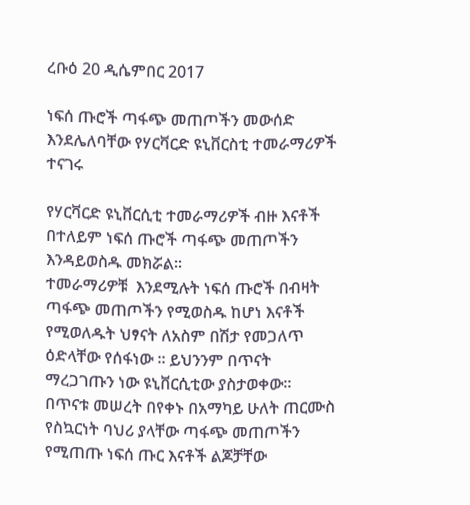ረቡዕ 20 ዲሴምበር 2017

ነፍሰ ጡሮች ጣፋጭ መጠጦችን መውሰድ እንደሌለባቸው የሃርቫርድ ዩኒቨርስቲ ተመራማሪዎች ተናገሩ

የሃርቫርድ ዩኒቨርሲቲ ተመራማሪዎች ብዙ እናቶች በተለይም ነፍሰ ጡሮች ጣፋጭ መጠጦችን እንዳይወስዱ መክሯል፡፡
ተመራማሪዎቹ  እንደሚሉት ነፍሰ ጡሮች በብዛት ጣፋጭ መጠጦችን የሚወስዱ ከሆነ እናቶች የሚወለዱት ህፃናት ለአስም በሽታ የመጋለጥ ዕድላቸው የሰፋነው ፡፡ ይህንንም በጥናት ማረጋገጡን ነው ዩኒቨርሲቲው ያስታወቀው፡፡
በጥናቱ መሠረት በየቀኑ በአማካይ ሁለት ጠርሙስ የስኳርነት ባህሪ ያላቸው ጣፋጭ መጠጦችን የሚጠጡ ነፍሰ ጡር እናቶች ልጆቻቸው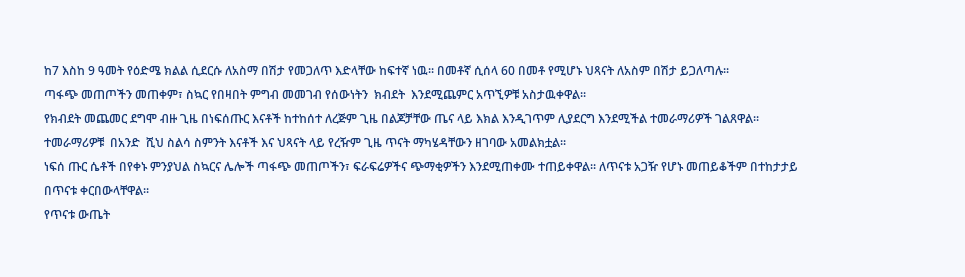ከ7 እስከ 9 ዓመት የዕድሜ ክልል ሲደርሱ ለአስማ በሽታ የመጋለጥ እድላቸው ከፍተኛ ነዉ፡፡ በመቶኛ ሲሰላ 60 በመቶ የሚሆኑ ህጻናት ለአስም በሽታ ይጋለጣሉ፡፡
ጣፋጭ መጠጦችን መጠቀም፣ ስኳር የበዛበት ምግብ መመገብ የሰውነትን  ክብደት  እንደሚጨምር አጥኚዎቹ አስታዉቀዋል፡፡
የክብደት መጨመር ደግሞ ብዙ ጊዜ በነፍሰጡር እናቶች ከተከሰተ ለረጅም ጊዜ በልጆቻቸው ጤና ላይ እክል እንዲገጥም ሊያደርግ እንደሚችል ተመራማሪዎች ገልጸዋል፡፡
ተመራማሪዎቹ  በአንድ  ሺህ ስልሳ ስምንት እናቶች እና ህጻናት ላይ የረዥም ጊዜ ጥናት ማካሄዳቸውን ዘገባው አመልክቷል፡፡
ነፍሰ ጡር ሴቶች በየቀኑ ምንያህል ስኳርና ሌሎች ጣፋጭ መጠጦችን፣ ፍራፍሬዎችና ጭማቂዎችን እንደሚጠቀሙ ተጠይቀዋል፡፡ ለጥናቱ አጋዥ የሆኑ መጠይቆችም በተከታታይ በጥናቱ ቀርበውላቸዋል፡፡
የጥናቱ ውጤት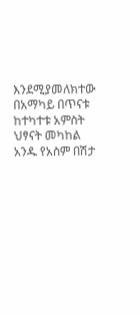እንደሚያመለክተው በአማካይ በጥናቱ ከተካተቱ አምስት ህፃናት መካከል አንዱ የአስም በሽታ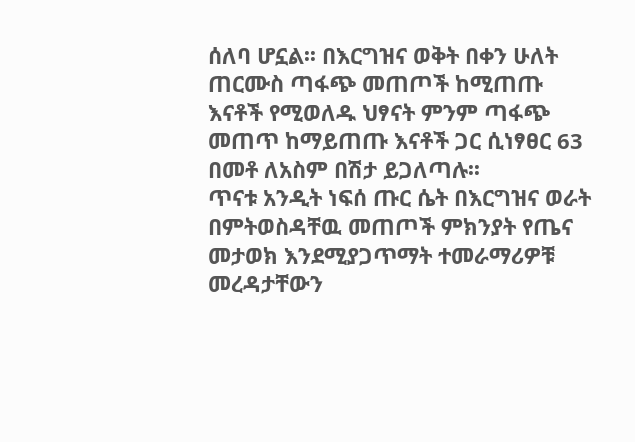ሰለባ ሆኗል፡፡ በእርግዝና ወቅት በቀን ሁለት ጠርሙስ ጣፋጭ መጠጦች ከሚጠጡ እናቶች የሚወለዱ ህፃናት ምንም ጣፋጭ መጠጥ ከማይጠጡ እናቶች ጋር ሲነፃፀር 63 በመቶ ለአስም በሽታ ይጋለጣሉ፡፡
ጥናቱ አንዲት ነፍሰ ጡር ሴት በእርግዝና ወራት በምትወስዳቸዉ መጠጦች ምክንያት የጤና መታወክ እንደሚያጋጥማት ተመራማሪዎቹ መረዳታቸውን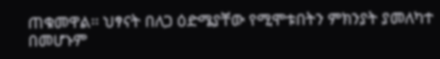ጠቁመዋል፡፡ ህፃናት በለጋ ዕድሜያቸው የሚሞቱበትን ምክንያት ያመለካተ በመሆኑም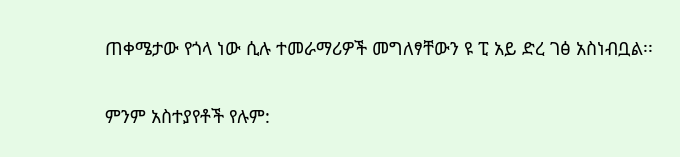ጠቀሜታው የጎላ ነው ሲሉ ተመራማሪዎች መግለፃቸውን ዩ ፒ አይ ድረ ገፅ አስነብቧል፡፡

ምንም አስተያየቶች የሉም: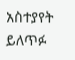አስተያየት ይለጥፉ